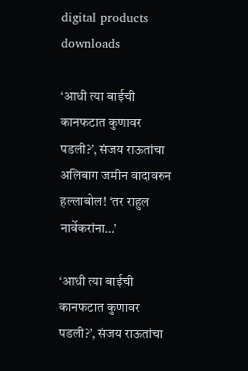digital products downloads

‘आधी त्या बाईची कानफटात कुणावर पडली?’, संजय राऊतांचा अलिबाग जमीन वादावरुन हल्लाबोल! ‘तर राहुल नार्वेकरांना…’

‘आधी त्या बाईची कानफटात कुणावर पडली?’, संजय राऊतांचा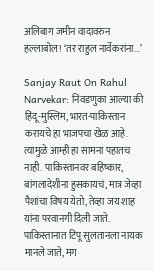अलिबाग जमीन वादावरुन हल्लाबोल! ‘तर राहुल नार्वेकरांना…’

Sanjay Raut On Rahul Narvekar: निवडणुका आल्या की हिंदू-मुस्लिम, भारत-पाकिस्तान करायचे हा भाजपचा खेळ आहे. त्यामुळे आम्ही हा सामना पहातच नाही. पाकिस्तानवर बहिष्कार, बांगलादेशीना हुसकायचं, मात्र जेव्हा पैशांचा विषय येतो, तेव्हा जय शाह यांना परवानगी दिली जाते. पाकिस्तानात टिपू सुलतानला नायक मानले जाते, मग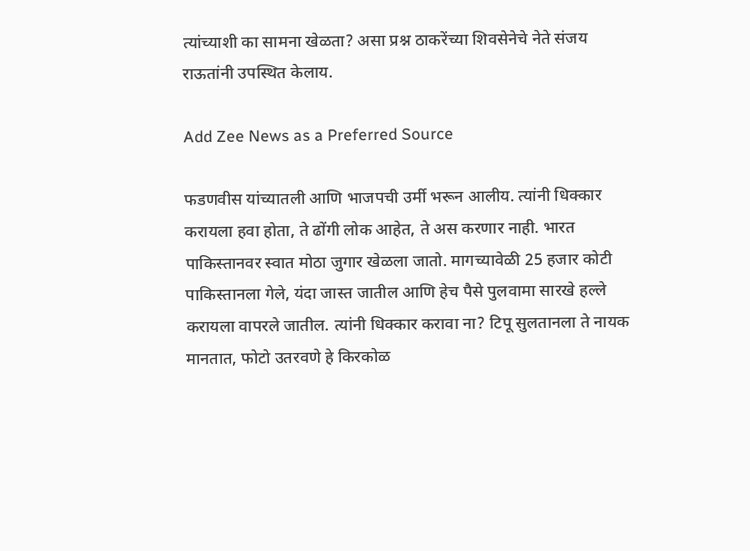त्यांच्याशी का सामना खेळता? असा प्रश्न ठाकरेंच्या शिवसेनेचे नेते संजय राऊतांनी उपस्थित केलाय.

Add Zee News as a Preferred Source

फडणवीस यांच्यातली आणि भाजपची उर्मी भरून आलीय. त्यांनी धिक्कार करायला हवा होता, ते ढोंगी लोक आहेत, ते अस करणार नाही. भारत पाकिस्तानवर स्वात मोठा जुगार खेळला जातो. मागच्यावेळी 25 हजार कोटी पाकिस्तानला गेले, यंदा जास्त जातील आणि हेच पैसे पुलवामा सारखे हल्ले करायला वापरले जातील. त्यांनी धिक्कार करावा ना? टिपू सुलतानला ते नायक मानतात, फोटो उतरवणे हे किरकोळ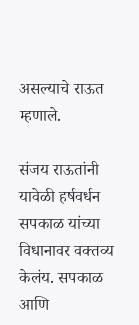असल्याचे राऊत म्हणाले.

संजय राऊतांनी यावेळी हर्षवर्धन सपकाळ यांच्या विधानावर वक्तव्य केलंय. सपकाळ आणि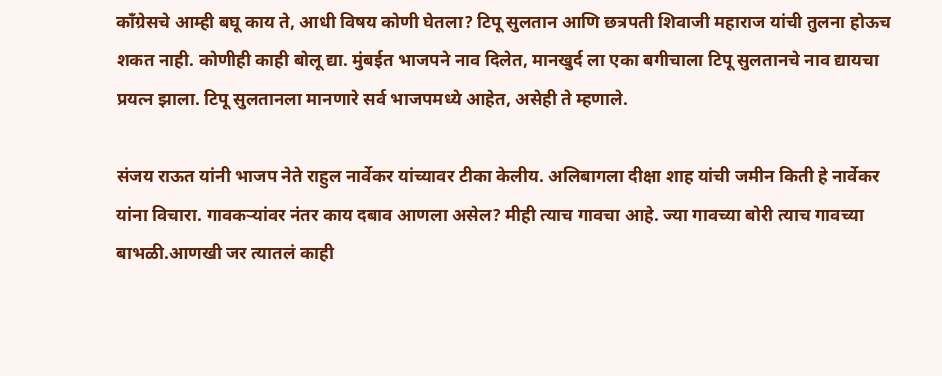काँग्रेसचे आम्ही बघू काय ते, आधी विषय कोणी घेतला? टिपू सुलतान आणि छत्रपती शिवाजी महाराज यांची तुलना होऊच शकत नाही. कोणीही काही बोलू द्या. मुंबईत भाजपने नाव दिलेत, मानखुर्द ला एका बगीचाला टिपू सुलतानचे नाव द्यायचा प्रयत्न झाला. टिपू सुलतानला मानणारे सर्व भाजपमध्ये आहेत, असेही ते म्हणाले.

संजय राऊत यांनी भाजप नेते राहुल नार्वेकर यांच्यावर टीका केलीय. अलिबागला दीक्षा शाह यांची जमीन किती हे नार्वेकर यांना विचारा. गावकऱ्यांवर नंतर काय दबाव आणला असेल? मीही त्याच गावचा आहे. ज्या गावच्या बोरी त्याच गावच्या बाभळी.आणखी जर त्यातलं काही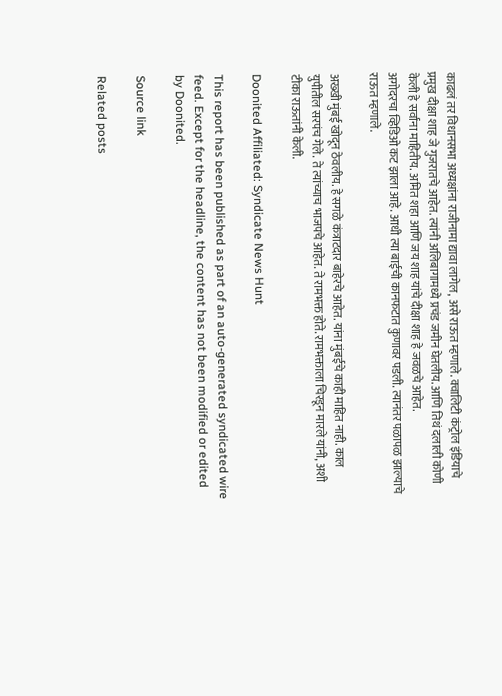काढलं तर विधानसभा अध्यक्षांना राजीनामा द्यावा लागेल, असे राऊत म्हणाले. क्वालिटी कंट्रोल इंडियाचे प्रमुख दीक्षा शाह जे गुजरातचे आहेत. त्यांनी अलिबागामध्ये प्रचंड जमीन घेतलीय. आणि तिथं दलाली कोणी केली हे सर्वांना माहितीय. अमित शहा आणि जय शाह यांचे दीक्षा शाह हे जवळचे आहेत.
अगोदरचा व्हिडिओ कट झाला आहे. आधी त्या बाईची कानफटात कुणावर पडली. त्यानंतर पळापळ झाल्याचे राऊत म्हणाले.

अख्खी मुंबई खोदून ठेवलीय. हे सगळे कंत्राटदार बाहेरचे आहेत. यांना मुंबईचे काही माहित नाही. काल युपीतील सरपंच गेले. ते त्यांच्याच भाजपचे आहेत. ते रामभक्त होते. रामभक्ताला चिरडून मारले यांनी, अशी टीका राऊतांनी केली.

Doonited Affiliated: Syndicate News Hunt

This report has been published as part of an auto-generated syndicated wire feed. Except for the headline, the content has not been modified or edited by Doonited.

Source link

Related posts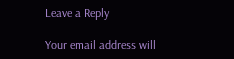Leave a Reply

Your email address will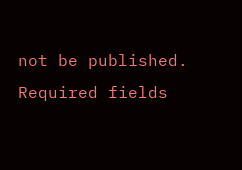not be published. Required fields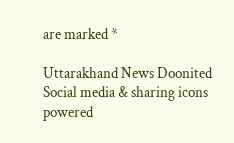are marked *

Uttarakhand News Doonited
Social media & sharing icons powered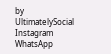by UltimatelySocial
Instagram
WhatsApp